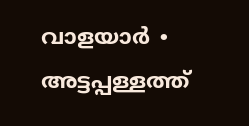വാളയാർ ∙ അട്ടപ്പള്ളത്ത്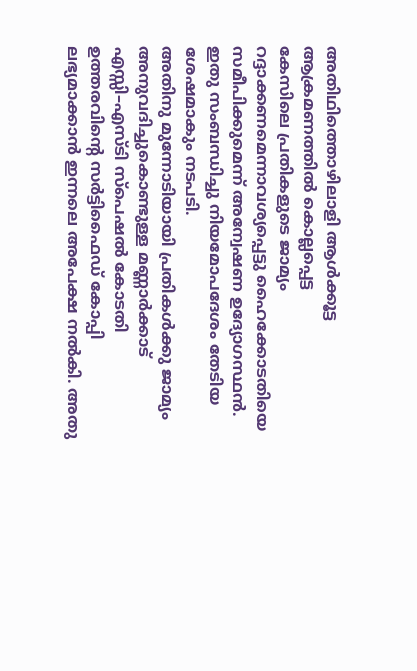അതിഥിത്തൊഴിലാളി ആൾക്കൂട്ട ആക്രമണത്തിൽ കൊല്ലപ്പെട്ട
കേസിലെ പ്രതികളുടെ ജാമ്യം റദ്ദാക്കണമെന്നാവശ്യപ്പെട്ടു ഹൈക്കോടതിയെ സമീപിക്കുമെന്ന് അന്വേഷണ ഉദ്യോഗസ്ഥൻ. ഇതു സംബന്ധിച്ചു നിയമോപദേശം തേടിയ ശേഷമാകും നടപടി.
അതിനു മുന്നോടിയായി പ്രതികൾക്കു ജാമ്യം അനുവദിച്ചുകൊണ്ടുള്ള മണ്ണാർക്കാട് എസ്സി–എസ്ടി സ്പെഷൽ കോടതി ഉത്തരവിന്റെ സർട്ടിഫൈഡ് കോപ്പി ലഭ്യമാക്കാൻ ഇന്നലെ അപേക്ഷ നൽകി. അതു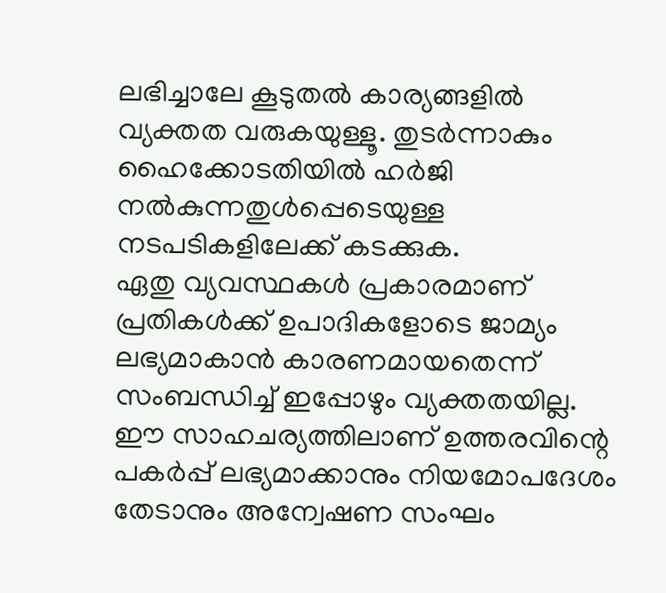ലഭിച്ചാലേ കൂടുതൽ കാര്യങ്ങളിൽ വ്യക്തത വരുകയുള്ളൂ. തുടർന്നാകും ഹൈക്കോടതിയിൽ ഹർജി നൽകുന്നതുൾപ്പെടെയുള്ള നടപടികളിലേക്ക് കടക്കുക.
ഏതു വ്യവസ്ഥകൾ പ്രകാരമാണ് പ്രതികൾക്ക് ഉപാദികളോടെ ജാമ്യം ലഭ്യമാകാൻ കാരണമായതെന്ന് സംബന്ധിച്ച് ഇപ്പോഴും വ്യക്തതയില്ല. ഈ സാഹചര്യത്തിലാണ് ഉത്തരവിന്റെ പകർപ്പ് ലഭ്യമാക്കാനും നിയമോപദേശം തേടാനും അന്വേഷണ സംഘം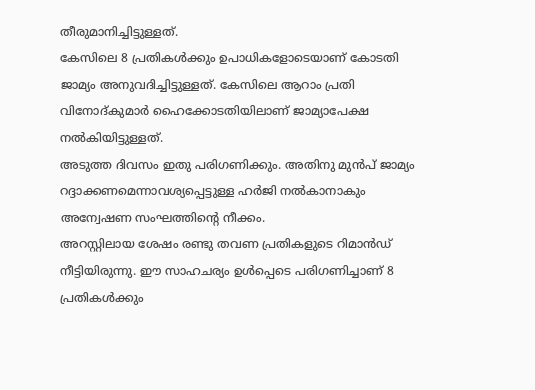തീരുമാനിച്ചിട്ടുള്ളത്.
കേസിലെ 8 പ്രതികൾക്കും ഉപാധികളോടെയാണ് കോടതി ജാമ്യം അനുവദിച്ചിട്ടുള്ളത്. കേസിലെ ആറാം പ്രതി വിനോദ്കുമാർ ഹൈക്കോടതിയിലാണ് ജാമ്യാപേക്ഷ നൽകിയിട്ടുള്ളത്.
അടുത്ത ദിവസം ഇതു പരിഗണിക്കും. അതിനു മുൻപ് ജാമ്യം റദ്ദാക്കണമെന്നാവശ്യപ്പെട്ടുള്ള ഹർജി നൽകാനാകും അന്വേഷണ സംഘത്തിന്റെ നീക്കം.
അറസ്റ്റിലായ ശേഷം രണ്ടു തവണ പ്രതികളുടെ റിമാൻഡ് നീട്ടിയിരുന്നു. ഈ സാഹചര്യം ഉൾപ്പെടെ പരിഗണിച്ചാണ് 8 പ്രതികൾക്കും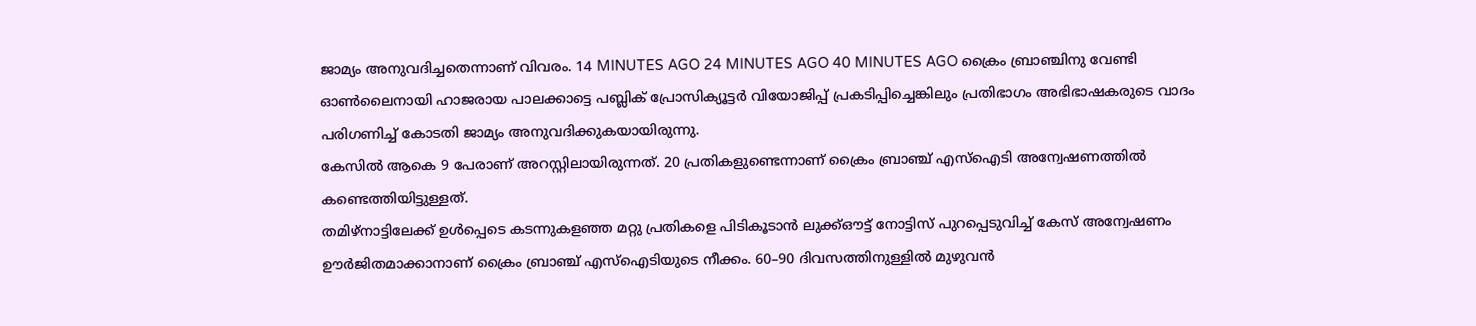ജാമ്യം അനുവദിച്ചതെന്നാണ് വിവരം. 14 MINUTES AGO 24 MINUTES AGO 40 MINUTES AGO ക്രൈം ബ്രാഞ്ചിനു വേണ്ടി ഓൺലൈനായി ഹാജരായ പാലക്കാട്ടെ പബ്ലിക് പ്രോസിക്യൂട്ടർ വിയോജിപ്പ് പ്രകടിപ്പിച്ചെങ്കിലും പ്രതിഭാഗം അഭിഭാഷകരുടെ വാദം പരിഗണിച്ച് കോടതി ജാമ്യം അനുവദിക്കുകയായിരുന്നു.
കേസിൽ ആകെ 9 പേരാണ് അറസ്റ്റിലായിരുന്നത്. 20 പ്രതികളുണ്ടെന്നാണ് ക്രൈം ബ്രാഞ്ച് എസ്ഐടി അന്വേഷണത്തിൽ കണ്ടെത്തിയിട്ടുള്ളത്.
തമിഴ്നാട്ടിലേക്ക് ഉൾപ്പെടെ കടന്നുകളഞ്ഞ മറ്റു പ്രതികളെ പിടികൂടാൻ ലുക്ക്ഔട്ട് നോട്ടിസ് പുറപ്പെടുവിച്ച് കേസ് അന്വേഷണം ഊർജിതമാക്കാനാണ് ക്രൈം ബ്രാഞ്ച് എസ്ഐടിയുടെ നീക്കം. 60–90 ദിവസത്തിനുള്ളിൽ മുഴുവൻ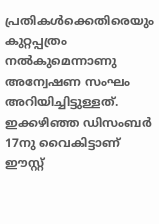പ്രതികൾക്കെതിരെയും കുറ്റപ്പത്രം നൽകുമെന്നാണു അന്വേഷണ സംഘം അറിയിച്ചിട്ടുള്ളത്.
ഇക്കഴിഞ്ഞ ഡിസംബർ 17നു വൈകിട്ടാണ് ഈസ്റ്റ്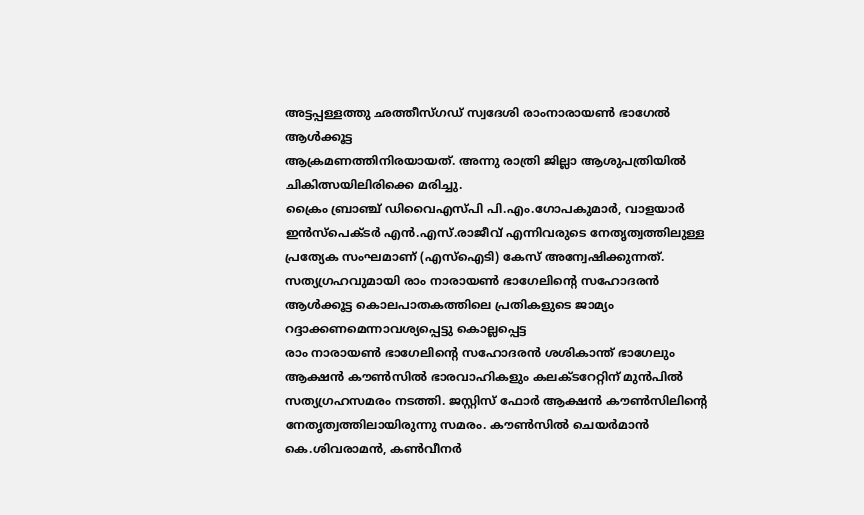അട്ടപ്പള്ളത്തു ഛത്തീസ്ഗഡ് സ്വദേശി രാംനാരായൺ ഭാഗേൽ ആൾക്കൂട്ട
ആക്രമണത്തിനിരയായത്. അന്നു രാത്രി ജില്ലാ ആശുപത്രിയിൽ ചികിത്സയിലിരിക്കെ മരിച്ചു.
ക്രൈം ബ്രാഞ്ച് ഡിവൈഎസ്പി പി.എം.ഗോപകുമാർ, വാളയാർ ഇൻസ്പെക്ടർ എൻ.എസ്.രാജീവ് എന്നിവരുടെ നേതൃത്വത്തിലുള്ള പ്രത്യേക സംഘമാണ് (എസ്ഐടി) കേസ് അന്വേഷിക്കുന്നത്.
സത്യഗ്രഹവുമായി രാം നാരായൺ ഭാഗേലിന്റെ സഹോദരൻ
ആൾക്കൂട്ട കൊലപാതകത്തിലെ പ്രതികളുടെ ജാമ്യം റദ്ദാക്കണമെന്നാവശ്യപ്പെട്ടു കൊല്ലപ്പെട്ട
രാം നാരായൺ ഭാഗേലിന്റെ സഹോദരൻ ശശികാന്ത് ഭാഗേലും ആക്ഷൻ കൗൺസിൽ ഭാരവാഹികളും കലക്ടറേറ്റിന് മുൻപിൽ സത്യഗ്രഹസമരം നടത്തി. ജസ്റ്റിസ് ഫോർ ആക്ഷൻ കൗൺസിലിന്റെ നേതൃത്വത്തിലായിരുന്നു സമരം. കൗൺസിൽ ചെയർമാൻ കെ.ശിവരാമൻ, കൺവീനർ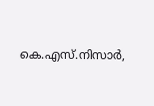കെ.എസ്.നിസാർ,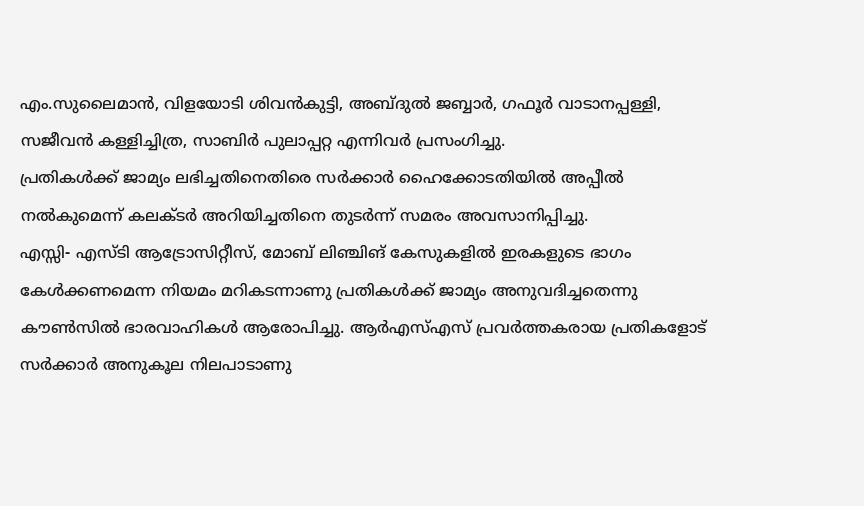എം.സുലൈമാൻ, വിളയോടി ശിവൻകുട്ടി, അബ്ദുൽ ജബ്ബാർ, ഗഫൂർ വാടാനപ്പള്ളി, സജീവൻ കള്ളിച്ചിത്ര, സാബിർ പുലാപ്പറ്റ എന്നിവർ പ്രസംഗിച്ചു.
പ്രതികൾക്ക് ജാമ്യം ലഭിച്ചതിനെതിരെ സർക്കാർ ഹൈക്കോടതിയിൽ അപ്പീൽ നൽകുമെന്ന് കലക്ടർ അറിയിച്ചതിനെ തുടർന്ന് സമരം അവസാനിപ്പിച്ചു.
എസ്സി- എസ്ടി ആട്രോസിറ്റീസ്, മോബ് ലിഞ്ചിങ് കേസുകളിൽ ഇരകളുടെ ഭാഗം കേൾക്കണമെന്ന നിയമം മറികടന്നാണു പ്രതികൾക്ക് ജാമ്യം അനുവദിച്ചതെന്നു കൗൺസിൽ ഭാരവാഹികൾ ആരോപിച്ചു. ആർഎസ്എസ് പ്രവർത്തകരായ പ്രതികളോട് സർക്കാർ അനുകൂല നിലപാടാണു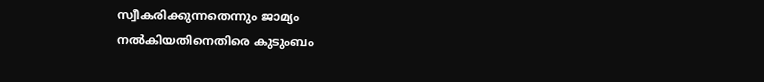സ്വീകരിക്കുന്നതെന്നും ജാമ്യം നൽകിയതിനെതിരെ കുടുംബം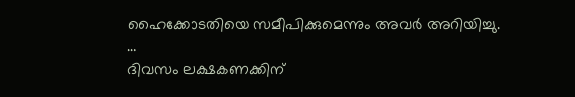ഹൈക്കോടതിയെ സമീപിക്കുമെന്നും അവർ അറിയിച്ചു.
…
ദിവസം ലക്ഷകണക്കിന്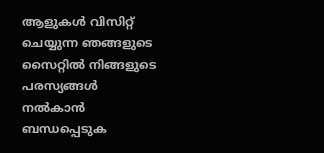ആളുകൾ വിസിറ്റ് ചെയ്യുന്ന ഞങ്ങളുടെ സൈറ്റിൽ നിങ്ങളുടെ പരസ്യങ്ങൾ നൽകാൻ ബന്ധപ്പെടുക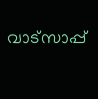വാട്സാപ്പ്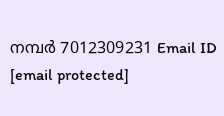നമ്പർ 7012309231 Email ID [email protected]